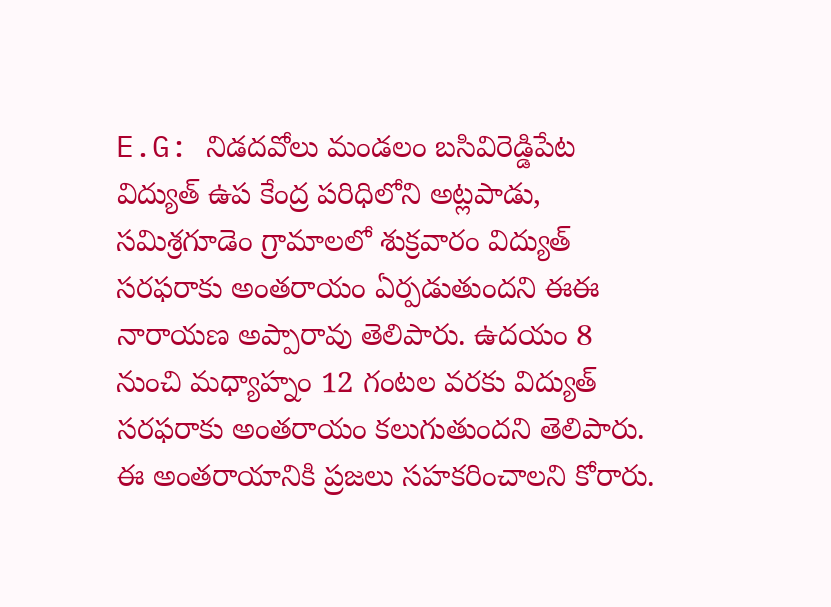E.G: నిడదవోలు మండలం బసివిరెడ్డిపేట విద్యుత్ ఉప కేంద్ర పరిధిలోని అట్లపాడు, సమిశ్రగూడెం గ్రామాలలో శుక్రవారం విద్యుత్ సరఫరాకు అంతరాయం ఏర్పడుతుందని ఈఈ నారాయణ అప్పారావు తెలిపారు. ఉదయం 8 నుంచి మధ్యాహ్నం 12 గంటల వరకు విద్యుత్ సరఫరాకు అంతరాయం కలుగుతుందని తెలిపారు. ఈ అంతరాయానికి ప్రజలు సహకరించాలని కోరారు.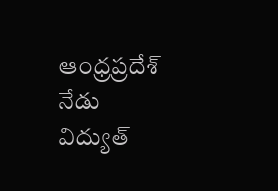ఆంధ్రప్రదేశ్
నేడు విద్యుత్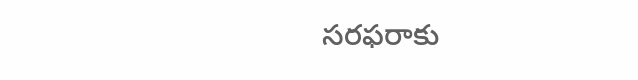సరఫరాకు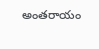అంతరాయం